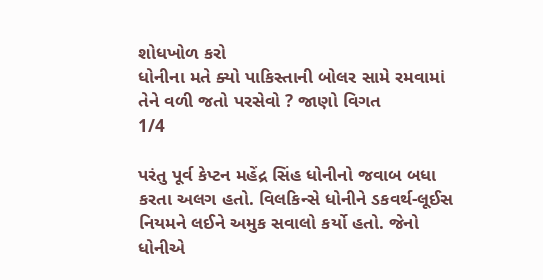શોધખોળ કરો
ધોનીના મતે ક્યો પાકિસ્તાની બોલર સામે રમવામાં તેને વળી જતો પરસેવો ? જાણો વિગત
1/4

પરંતુ પૂર્વ કેપ્ટન મહેંદ્ર સિંહ ધોનીનો જવાબ બધા કરતા અલગ હતો. વિલકિન્સે ધોનીને ડકવર્થ-લૂઈસ નિયમને લઈને અમુક સવાલો કર્યો હતો. જેનો ધોનીએ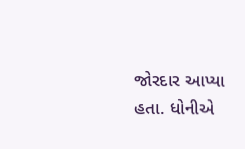જોરદાર આપ્યા હતા. ધોનીએ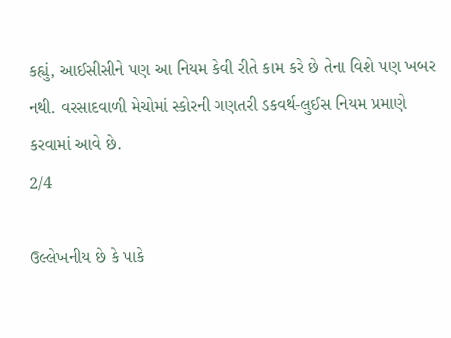કહ્યું, આઈસીસીને પણ આ નિયમ કેવી રીતે કામ કરે છે તેના વિશે પણ ખબર નથી. વરસાદવાળી મેચોમાં સ્કોરની ગણતરી ડકવર્થ-લુઈસ નિયમ પ્રમાણે કરવામાં આવે છે.
2/4

ઉલ્લેખનીય છે કે પાકે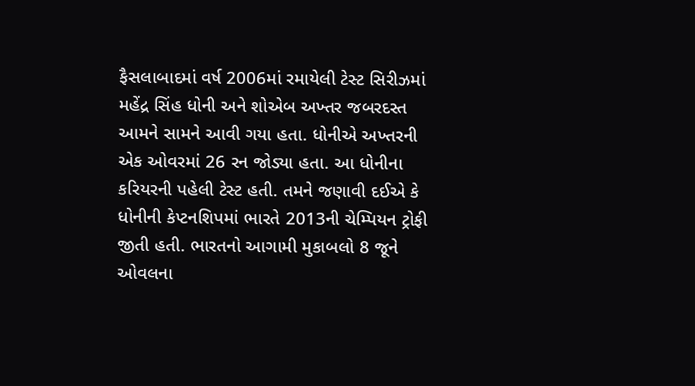ફૈસલાબાદમાં વર્ષ 2006માં રમાયેલી ટેસ્ટ સિરીઝમાં મહેંદ્ર સિંહ ધોની અને શોએબ અખ્તર જબરદસ્ત આમને સામને આવી ગયા હતા. ધોનીએ અખ્તરની એક ઓવરમાં 26 રન જોડ્યા હતા. આ ધોનીના કરિયરની પહેલી ટેસ્ટ હતી. તમને જણાવી દઈએ કે ધોનીની કેપ્ટનશિપમાં ભારતે 2013ની ચેમ્પિયન ટ્રોફી જીતી હતી. ભારતનો આગામી મુકાબલો 8 જૂને ઓવલના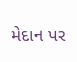મેદાન પર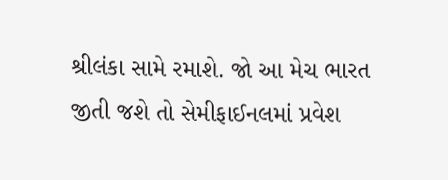શ્રીલંકા સામે રમાશે. જો આ મેચ ભારત જીતી જશે તો સેમીફાઈનલમાં પ્રવેશ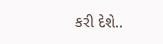કરી દેશે..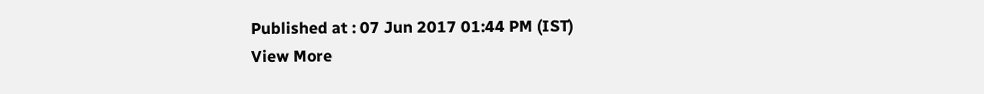Published at : 07 Jun 2017 01:44 PM (IST)
View More